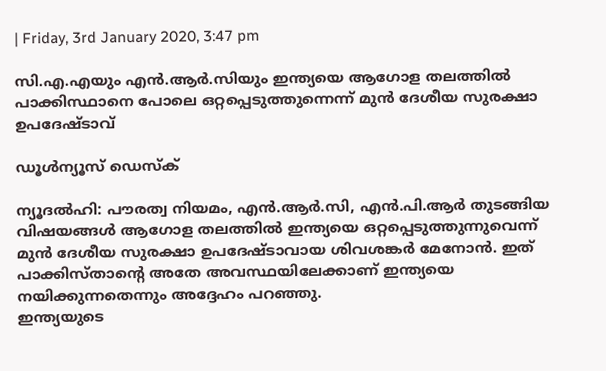| Friday, 3rd January 2020, 3:47 pm

സി.എ.എയും എന്‍.ആര്‍.സിയും ഇന്ത്യയെ ആഗോള തലത്തില്‍ പാക്കിസ്ഥാനെ പോലെ ഒറ്റപ്പെടുത്തുന്നെന്ന് മുന്‍ ദേശീയ സുരക്ഷാ ഉപദേഷ്ടാവ്

ഡൂള്‍ന്യൂസ് ഡെസ്‌ക്

ന്യൂദല്‍ഹി: പൗരത്വ നിയമം, എന്‍.ആര്‍.സി, എന്‍.പി.ആര്‍ തുടങ്ങിയ വിഷയങ്ങള്‍ ആഗോള തലത്തില്‍ ഇന്ത്യയെ ഒറ്റപ്പെടുത്തുന്നുവെന്ന് മുന്‍ ദേശീയ സുരക്ഷാ ഉപദേഷ്ടാവായ ശിവശങ്കര്‍ മേനോന്‍. ഇത് പാക്കിസ്താന്റെ അതേ അവസ്ഥയിലേക്കാണ് ഇന്ത്യയെ നയിക്കുന്നതെന്നും അദ്ദേഹം പറഞ്ഞു.
ഇന്ത്യയുടെ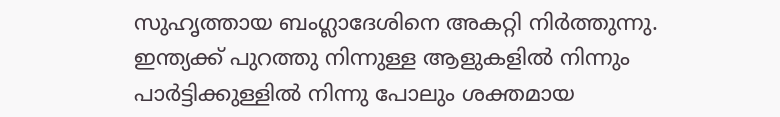സുഹൃത്തായ ബംഗ്ലാദേശിനെ അകറ്റി നിര്‍ത്തുന്നു. ഇന്ത്യക്ക് പുറത്തു നിന്നുള്ള ആളുകളില്‍ നിന്നും പാര്‍ട്ടിക്കുള്ളില്‍ നിന്നു പോലും ശക്തമായ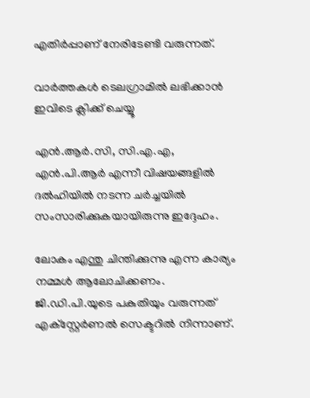എതിര്‍പ്പാണ് നേരിടേണ്ടി വരുന്നത്.

വാര്‍ത്തകള്‍ ടെലഗ്രാമില്‍ ലഭിക്കാന്‍ ഇവിടെ ക്ലിക്ക് ചെയ്യൂ

എന്‍.ആര്‍.സി, സി.എ.എ, എന്‍.പി.ആര്‍ എന്നീ വിഷയങ്ങളില്‍ ദല്‍ഹിയില്‍ നടന്ന ചര്‍ച്ചയില്‍ സംസാരിക്കുകയായിരുന്നു ഇദ്ദേഹം.

ലോകം എന്തു ചിന്തിക്കുന്നു എന്ന കാര്യം നമ്മള്‍ ആലോചിക്കണം. ജി.ഡി.പി.യുടെ പകുതിയും വരുന്നത് എക്‌സ്റ്റേര്‍ണല്‍ സെക്ടറില്‍ നിന്നാണ്.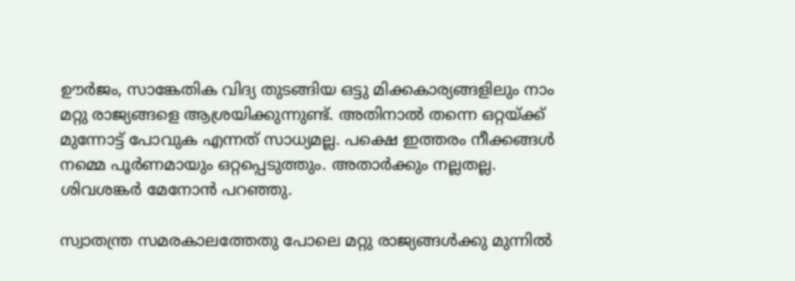ഊര്‍ജം, സാങ്കേതിക വിദ്യ തുടങ്ങിയ ഒട്ടു മിക്കകാര്യങ്ങളിലും നാം മറ്റു രാജ്യങ്ങളെ ആശ്രയിക്കുന്നുണ്ട്. അതിനാല്‍ തന്നെ ഒറ്റയ്ക്ക് മുന്നോട്ട് പോവുക എന്നത് സാധ്യമല്ല. പക്ഷെ ഇത്തരം നീക്കങ്ങള്‍ നമ്മെ പൂര്‍ണമായും ഒറ്റപ്പെടുത്തും. അതാര്‍ക്കും നല്ലതല്ല. ശിവശങ്കര്‍ മേനോന്‍ പറഞ്ഞു.

സ്വാതന്ത്ര സമരകാലത്തേതു പോലെ മറ്റു രാജ്യങ്ങള്‍ക്കു മുന്നില്‍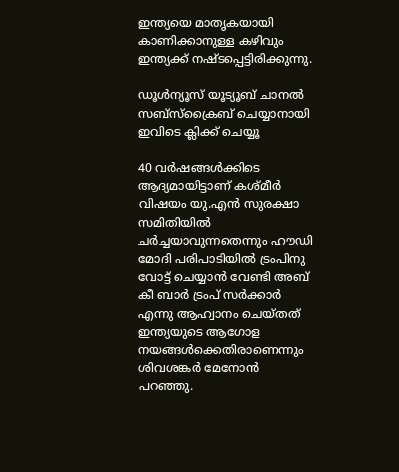ഇന്ത്യയെ മാതൃകയായി കാണിക്കാനുള്ള കഴിവും ഇന്ത്യക്ക് നഷ്ടപ്പെട്ടിരിക്കുന്നു.

ഡൂൾന്യൂസ് യൂട്യൂബ് ചാനൽ സബ്സ്ക്രൈബ് ചെയ്യാനായി ഇവിടെ ക്ലിക്ക് ചെയ്യൂ

40 വര്‍ഷങ്ങള്‍ക്കിടെ ആദ്യമായിട്ടാണ് കശ്മീര്‍ വിഷയം യു.എന്‍ സുരക്ഷാ സമിതിയില്‍ ചര്‍ച്ചയാവുന്നതെന്നും ഹൗഡി മോദി പരിപാടിയില്‍ ട്രംപിനു വോട്ട് ചെയ്യാന്‍ വേണ്ടി അബ് കീ ബാര്‍ ട്രംപ് സര്‍ക്കാര്‍ എന്നു ആഹ്വാനം ചെയ്തത് ഇന്ത്യയുടെ ആഗോള നയങ്ങള്‍ക്കെതിരാണെന്നും ശിവശങ്കര്‍ മേനോന്‍ പറഞ്ഞു.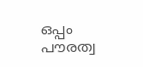ഒപ്പം പൗരത്വ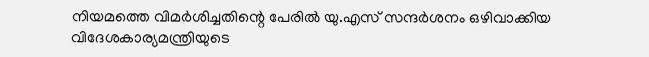നിയമത്തെ വിമര്‍ശിച്ചതിന്റെ പേരില്‍ യു.എസ് സന്ദര്‍ശനം ഒഴിവാക്കിയ വിദേശകാര്യമന്ത്രിയുടെ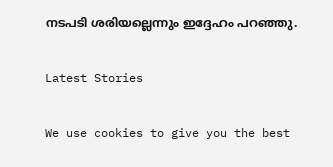നടപടി ശരിയല്ലെന്നും ഇദ്ദേഹം പറഞ്ഞു.

Latest Stories

We use cookies to give you the best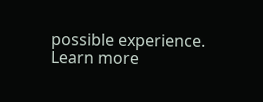possible experience. Learn more